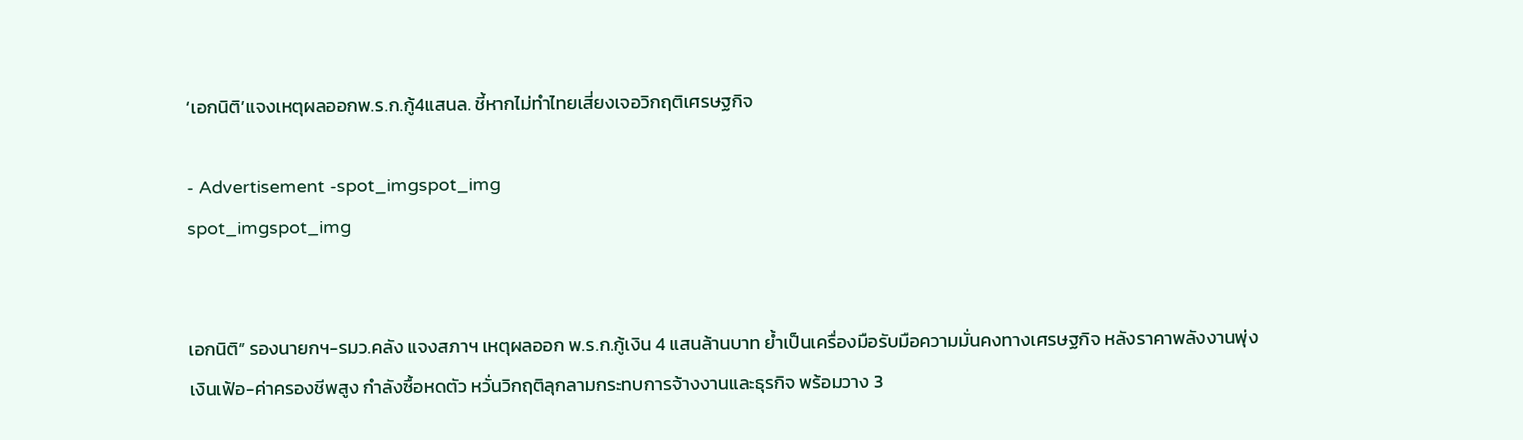‘เอกนิติ’แจงเหตุผลออกพ.ร.ก.กู้4แสนล. ชี้หากไม่ทำไทยเสี่ยงเจอวิกฤติเศรษฐกิจ

- Advertisement -spot_imgspot_img
spot_imgspot_img


เอกนิติ” รองนายกฯ-รมว.คลัง แจงสภาฯ เหตุผลออก พ.ร.ก.กู้เงิน 4 แสนล้านบาท ย้ำเป็นเครื่องมือรับมือความมั่นคงทางเศรษฐกิจ หลังราคาพลังงานพุ่ง เงินเฟ้อ-ค่าครองชีพสูง กำลังซื้อหดตัว หวั่นวิกฤติลุกลามกระทบการจ้างงานและธุรกิจ พร้อมวาง 3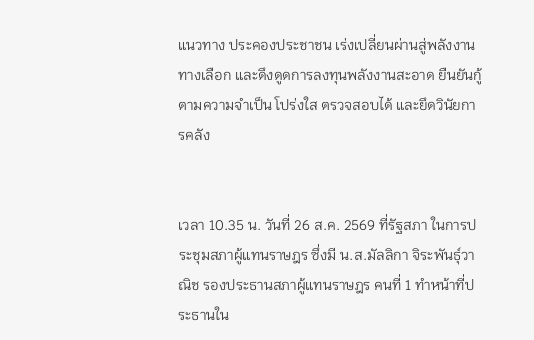แนวทาง ประคองประชาชน เร่งเปลี่ยนผ่านสู่พลังงานทางเลือก และดึงดูดการลงทุนพลังงานสะอาด ยืนยันกู้ตามความจำเป็น โปร่งใส ตรวจสอบได้ และยึดวินัยการคลัง


เวลา 10.35 น. วันที่ 26 ส.ค. 2569 ที่รัฐสภา ในการประชุมสภาผู้แทนราษฎร ซึ่งมี น.ส.มัลลิกา จิระพันธุ์วาณิช รองประธานสภาผู้แทนราษฎร คนที่ 1 ทำหน้าที่ประธานใน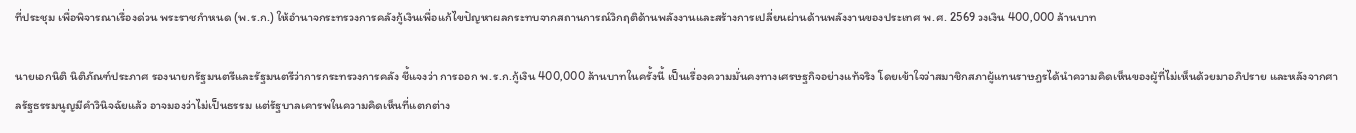ที่ประชุม เพื่อพิจารณาเรื่องด่วน พระราชกำหนด (พ.ร.ก.) ให้อำนาจกระทรวงการคลังกู้เงินเพื่อแก้ไขปัญหาผลกระทบจากสถานการณ์วิกฤติด้านพลังงานและสร้างการเปลี่ยนผ่านด้านพลังงานของประเทศ พ.ศ. 2569 วงเงิน 400,000 ล้านบาท

นายเอกนิติ นิติภัณฑ์ประภาศ รองนายกรัฐมนตรีและรัฐมนตรีว่าการกระทรวงการคลัง ชี้แจงว่า การออก พ.ร.ก.กู้เงิน 400,000 ล้านบาทในครั้งนี้ เป็นเรื่องความมั่นคงทางเศรษฐกิจอย่างแท้จริง โดยเข้าใจว่าสมาชิกสภาผู้แทนราษฎรได้นำความคิดเห็นของผู้ที่ไม่เห็นด้วยมาอภิปราย และหลังจากศาลรัฐธรรมนูญมีคำวินิจฉัยแล้ว อาจมองว่าไม่เป็นธรรม แต่รัฐบาลเคารพในความคิดเห็นที่แตกต่าง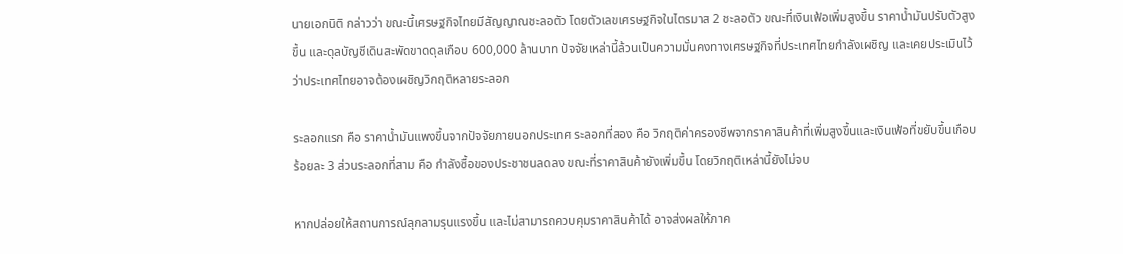นายเอกนิติ กล่าวว่า ขณะนี้เศรษฐกิจไทยมีสัญญาณชะลอตัว โดยตัวเลขเศรษฐกิจในไตรมาส 2 ชะลอตัว ขณะที่เงินเฟ้อเพิ่มสูงขึ้น ราคาน้ำมันปรับตัวสูงขึ้น และดุลบัญชีเดินสะพัดขาดดุลเกือบ 600,000 ล้านบาท ปัจจัยเหล่านี้ล้วนเป็นความมั่นคงทางเศรษฐกิจที่ประเทศไทยกำลังเผชิญ และเคยประเมินไว้ว่าประเทศไทยอาจต้องเผชิญวิกฤติหลายระลอก

ระลอกแรก คือ ราคาน้ำมันแพงขึ้นจากปัจจัยภายนอกประเทศ ระลอกที่สอง คือ วิกฤติค่าครองชีพจากราคาสินค้าที่เพิ่มสูงขึ้นและเงินเฟ้อที่ขยับขึ้นเกือบร้อยละ 3 ส่วนระลอกที่สาม คือ กำลังซื้อของประชาชนลดลง ขณะที่ราคาสินค้ายังเพิ่มขึ้น โดยวิกฤติเหล่านี้ยังไม่จบ

หากปล่อยให้สถานการณ์ลุกลามรุนแรงขึ้น และไม่สามารถควบคุมราคาสินค้าได้ อาจส่งผลให้ภาค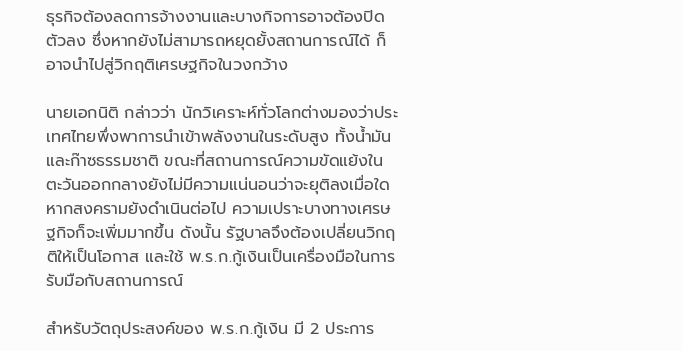ธุรกิจต้องลดการจ้างงานและบางกิจการอาจต้องปิดตัวลง ซึ่งหากยังไม่สามารถหยุดยั้งสถานการณ์ได้ ก็อาจนำไปสู่วิกฤติเศรษฐกิจในวงกว้าง

นายเอกนิติ กล่าวว่า นักวิเคราะห์ทั่วโลกต่างมองว่าประเทศไทยพึ่งพาการนำเข้าพลังงานในระดับสูง ทั้งน้ำมันและก๊าซธรรมชาติ ขณะที่สถานการณ์ความขัดแย้งในตะวันออกกลางยังไม่มีความแน่นอนว่าจะยุติลงเมื่อใด หากสงครามยังดำเนินต่อไป ความเปราะบางทางเศรษฐกิจก็จะเพิ่มมากขึ้น ดังนั้น รัฐบาลจึงต้องเปลี่ยนวิกฤติให้เป็นโอกาส และใช้ พ.ร.ก.กู้เงินเป็นเครื่องมือในการรับมือกับสถานการณ์

สำหรับวัตถุประสงค์ของ พ.ร.ก.กู้เงิน มี 2 ประการ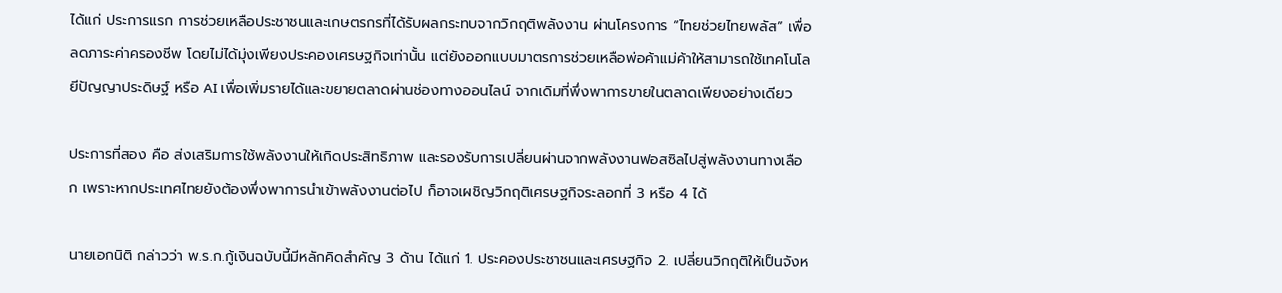ได้แก่ ประการแรก การช่วยเหลือประชาชนและเกษตรกรที่ได้รับผลกระทบจากวิกฤติพลังงาน ผ่านโครงการ “ไทยช่วยไทยพลัส” เพื่อลดภาระค่าครองชีพ โดยไม่ได้มุ่งเพียงประคองเศรษฐกิจเท่านั้น แต่ยังออกแบบมาตรการช่วยเหลือพ่อค้าแม่ค้าให้สามารถใช้เทคโนโลยีปัญญาประดิษฐ์ หรือ AI เพื่อเพิ่มรายได้และขยายตลาดผ่านช่องทางออนไลน์ จากเดิมที่พึ่งพาการขายในตลาดเพียงอย่างเดียว

ประการที่สอง คือ ส่งเสริมการใช้พลังงานให้เกิดประสิทธิภาพ และรองรับการเปลี่ยนผ่านจากพลังงานฟอสซิลไปสู่พลังงานทางเลือก เพราะหากประเทศไทยยังต้องพึ่งพาการนำเข้าพลังงานต่อไป ก็อาจเผชิญวิกฤติเศรษฐกิจระลอกที่ 3 หรือ 4 ได้

นายเอกนิติ กล่าวว่า พ.ร.ก.กู้เงินฉบับนี้มีหลักคิดสำคัญ 3 ด้าน ได้แก่ 1. ประคองประชาชนและเศรษฐกิจ 2. เปลี่ยนวิกฤติให้เป็นจังห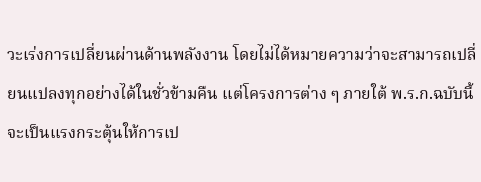วะเร่งการเปลี่ยนผ่านด้านพลังงาน โดยไม่ได้หมายความว่าจะสามารถเปลี่ยนแปลงทุกอย่างได้ในชั่วข้ามคืน แต่โครงการต่าง ๆ ภายใต้ พ.ร.ก.ฉบับนี้จะเป็นแรงกระตุ้นให้การเป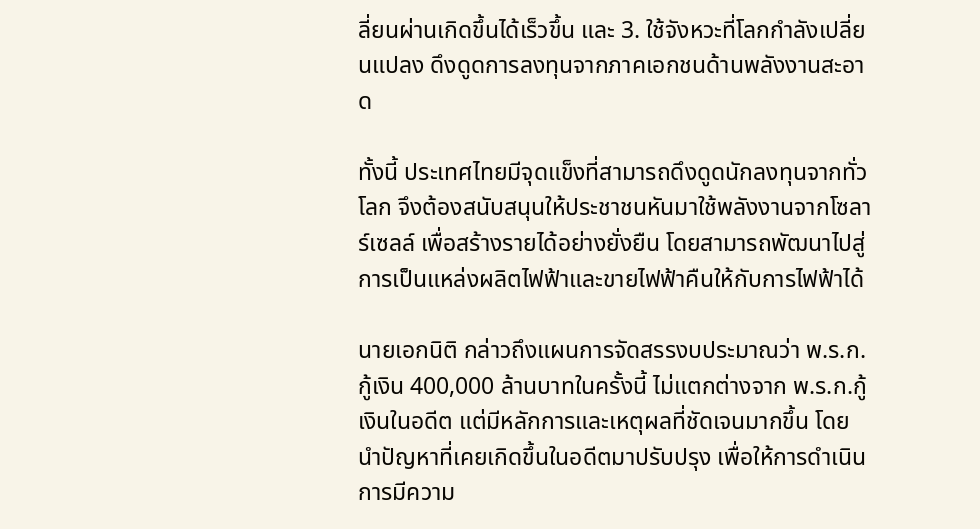ลี่ยนผ่านเกิดขึ้นได้เร็วขึ้น และ 3. ใช้จังหวะที่โลกกำลังเปลี่ยนแปลง ดึงดูดการลงทุนจากภาคเอกชนด้านพลังงานสะอาด

ทั้งนี้ ประเทศไทยมีจุดแข็งที่สามารถดึงดูดนักลงทุนจากทั่วโลก จึงต้องสนับสนุนให้ประชาชนหันมาใช้พลังงานจากโซลาร์เซลล์ เพื่อสร้างรายได้อย่างยั่งยืน โดยสามารถพัฒนาไปสู่การเป็นแหล่งผลิตไฟฟ้าและขายไฟฟ้าคืนให้กับการไฟฟ้าได้

นายเอกนิติ กล่าวถึงแผนการจัดสรรงบประมาณว่า พ.ร.ก.กู้เงิน 400,000 ล้านบาทในครั้งนี้ ไม่แตกต่างจาก พ.ร.ก.กู้เงินในอดีต แต่มีหลักการและเหตุผลที่ชัดเจนมากขึ้น โดยนำปัญหาที่เคยเกิดขึ้นในอดีตมาปรับปรุง เพื่อให้การดำเนินการมีความ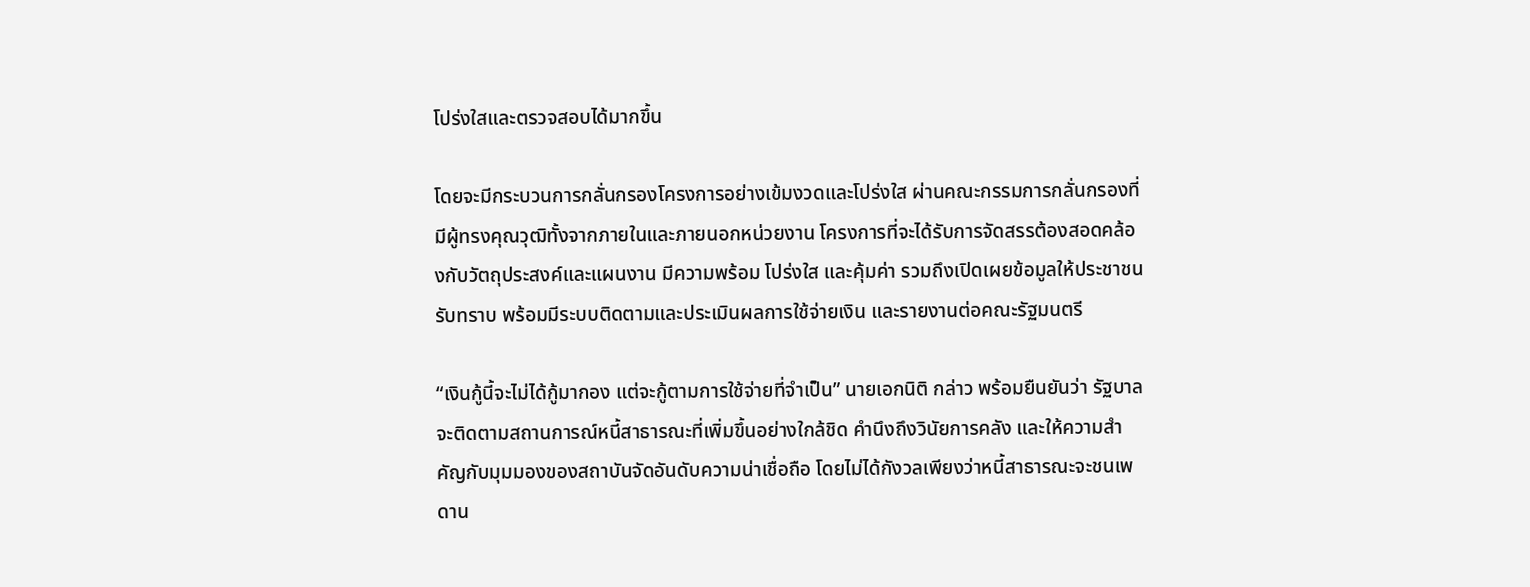โปร่งใสและตรวจสอบได้มากขึ้น

โดยจะมีกระบวนการกลั่นกรองโครงการอย่างเข้มงวดและโปร่งใส ผ่านคณะกรรมการกลั่นกรองที่มีผู้ทรงคุณวุฒิทั้งจากภายในและภายนอกหน่วยงาน โครงการที่จะได้รับการจัดสรรต้องสอดคล้องกับวัตถุประสงค์และแผนงาน มีความพร้อม โปร่งใส และคุ้มค่า รวมถึงเปิดเผยข้อมูลให้ประชาชนรับทราบ พร้อมมีระบบติดตามและประเมินผลการใช้จ่ายเงิน และรายงานต่อคณะรัฐมนตรี

“เงินกู้นี้จะไม่ได้กู้มากอง แต่จะกู้ตามการใช้จ่ายที่จำเป็น” นายเอกนิติ กล่าว พร้อมยืนยันว่า รัฐบาลจะติดตามสถานการณ์หนี้สาธารณะที่เพิ่มขึ้นอย่างใกล้ชิด คำนึงถึงวินัยการคลัง และให้ความสำคัญกับมุมมองของสถาบันจัดอันดับความน่าเชื่อถือ โดยไม่ได้กังวลเพียงว่าหนี้สาธารณะจะชนเพดาน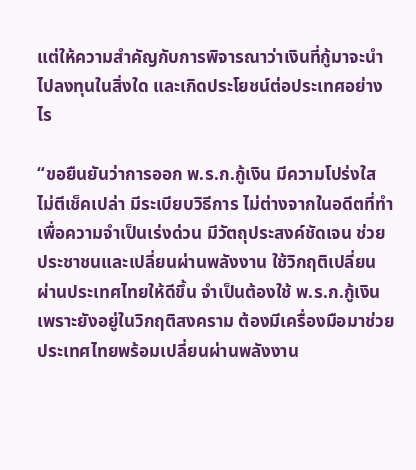แต่ให้ความสำคัญกับการพิจารณาว่าเงินที่กู้มาจะนำไปลงทุนในสิ่งใด และเกิดประโยชน์ต่อประเทศอย่างไร

“ขอยืนยันว่าการออก พ.ร.ก.กู้เงิน มีความโปร่งใส ไม่ตีเช็คเปล่า มีระเบียบวิธีการ ไม่ต่างจากในอดีตที่ทำเพื่อความจำเป็นเร่งด่วน มีวัตถุประสงค์ชัดเจน ช่วยประชาชนและเปลี่ยนผ่านพลังงาน ใช้วิกฤติเปลี่ยนผ่านประเทศไทยให้ดีขึ้น จำเป็นต้องใช้ พ.ร.ก.กู้เงิน เพราะยังอยู่ในวิกฤติสงคราม ต้องมีเครื่องมือมาช่วย ประเทศไทยพร้อมเปลี่ยนผ่านพลังงาน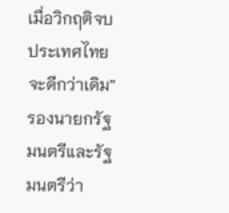เมื่อวิกฤติจบ ประเทศไทยจะดีกว่าเดิม” รองนายกรัฐมนตรีและรัฐมนตรีว่า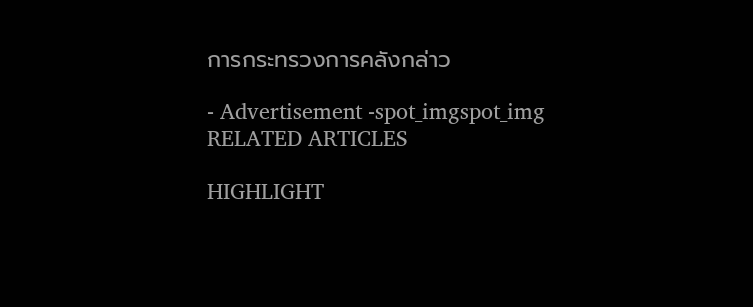การกระทรวงการคลังกล่าว

- Advertisement -spot_imgspot_img
RELATED ARTICLES

HIGHLIGHT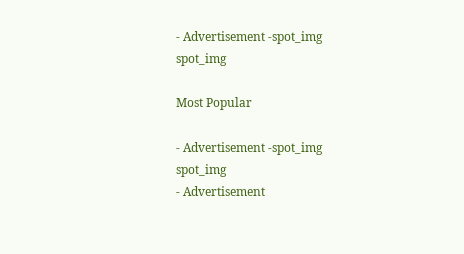- Advertisement -spot_img
spot_img

Most Popular

- Advertisement -spot_img
spot_img
- Advertisement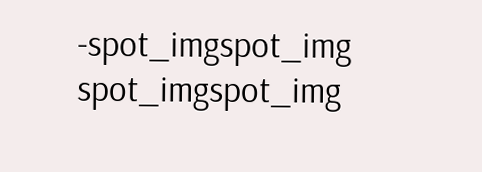-spot_imgspot_img
spot_imgspot_img